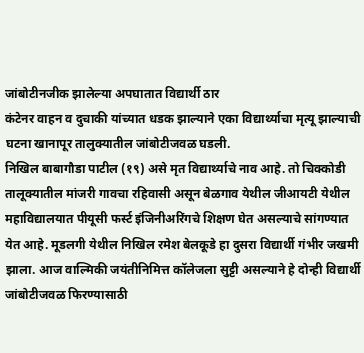जांबोटीनजीक झालेल्या अपघातात विद्यार्थी ठार
कंटेनर वाहन व दुचाकी यांच्यात धडक झाल्याने एका विद्यार्थ्याचा मृत्यू झाल्याची घटना खानापूर तालुक्यातील जांबोटीजवळ घडली.
निखिल बाबागौडा पाटील (१९) असे मृत विद्यार्थ्याचे नाव आहे. तो चिक्कोडी तालूक्यातील मांजरी गावचा रहिवासी असून बेळगाव येथील जीआयटी येथील महाविद्यालयात पीयूसी फर्स्ट इंजिनीअरिंगचे शिक्षण घेत असल्याचे सांगण्यात येत आहे. मूडलगी येथील निखिल रमेश बेलकूडे हा दुसरा विद्यार्थी गंभीर जखमी झाला. आज वाल्मिकी जयंतीनिमित्त कॉलेजला सुट्टी असल्याने हे दोन्ही विद्यार्थी जांबोटीजवळ फिरण्यासाठी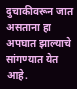दुचाकीवरून जात असताना हा अपघात झाल्याचे सांगण्यात येत आहे.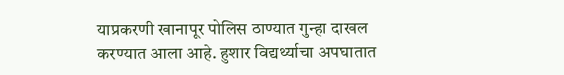याप्रकरणी खानापूर पोलिस ठाण्यात गुन्हा दाखल करण्यात आला आहे. हुशार विद्यर्थ्याचा अपघातात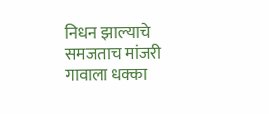निधन झाल्याचे समजताच मांजरी गावाला धक्का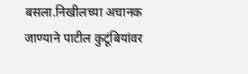बसला.निखीलच्या अचानक जाण्याने पाटील कुटूंबियांवर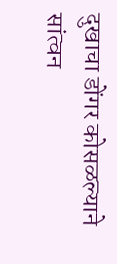दुखाचा डोंगर कोसळल्याने सांत्वन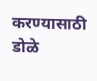करण्यासाठी डोळे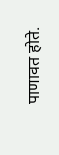पाणावत होते.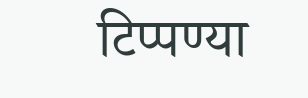टिप्पण्या